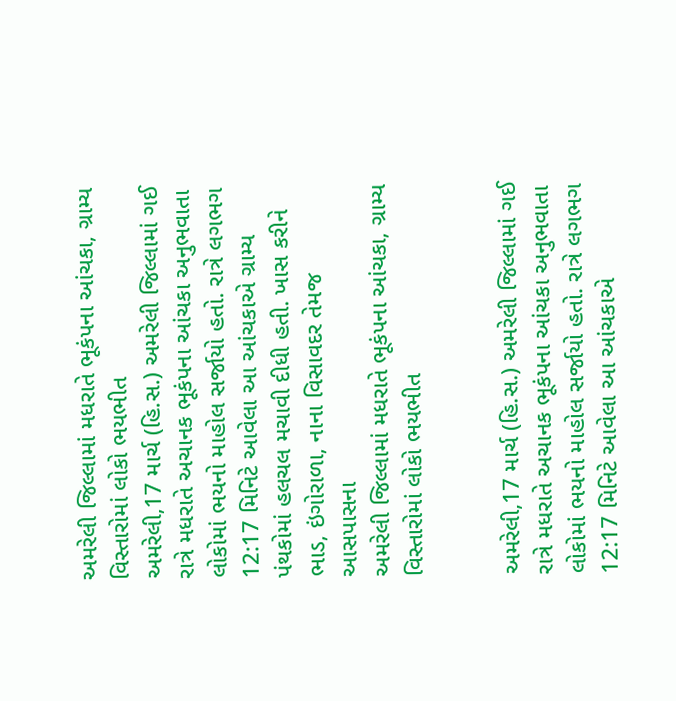અમરેલી જિલ્લામાં મધરાતે ભૂકંપના આંચકા, ગ્રામ્ય વિસ્તારોમાં લોકો ભયભીત
અમરેલી,17 માર્ચ (હિ.સ.) અમરેલી જિલ્લામાં ગઈ રાત્રે મધરાતે અચાનક ભૂકંપના આંચકા અનુભવાતા લોકોમાં ભયનો માહોલ સર્જાયો હતો. રાત્રે લગભગ 12:17 મિનિટે આવેલા આ આંચકાએ ગ્રામ્ય પંથકોમાં હલચલ મચાવી દીધી હતી. ખાસ કરીને ભાડ, ઇંગોરાળા, નાના વિસાવદર તેમજ આસપાસના
અમરેલી જિલ્લામાં મધરાતે ભૂકંપના આંચકા, ગ્રામ્ય વિસ્તારોમાં લોકો ભયભીત


અમરેલી,17 માર્ચ (હિ.સ.) અમરેલી જિલ્લામાં ગઈ રાત્રે મધરાતે અચાનક ભૂકંપના આંચકા અનુભવાતા લોકોમાં ભયનો માહોલ સર્જાયો હતો. રાત્રે લગભગ 12:17 મિનિટે આવેલા આ આંચકાએ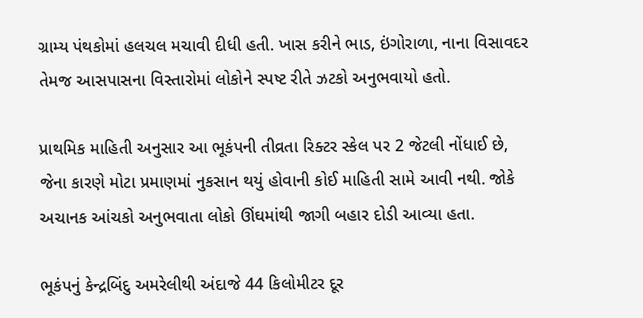ગ્રામ્ય પંથકોમાં હલચલ મચાવી દીધી હતી. ખાસ કરીને ભાડ, ઇંગોરાળા, નાના વિસાવદર તેમજ આસપાસના વિસ્તારોમાં લોકોને સ્પષ્ટ રીતે ઝટકો અનુભવાયો હતો.

પ્રાથમિક માહિતી અનુસાર આ ભૂકંપની તીવ્રતા રિક્ટર સ્કેલ પર 2 જેટલી નોંધાઈ છે, જેના કારણે મોટા પ્રમાણમાં નુકસાન થયું હોવાની કોઈ માહિતી સામે આવી નથી. જોકે અચાનક આંચકો અનુભવાતા લોકો ઊંઘમાંથી જાગી બહાર દોડી આવ્યા હતા.

ભૂકંપનું કેન્દ્રબિંદુ અમરેલીથી અંદાજે 44 કિલોમીટર દૂર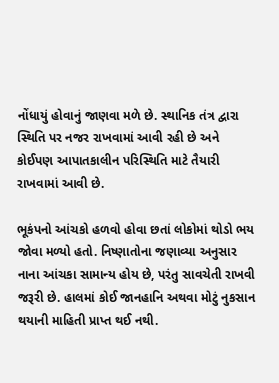નોંધાયું હોવાનું જાણવા મળે છે. સ્થાનિક તંત્ર દ્વારા સ્થિતિ પર નજર રાખવામાં આવી રહી છે અને કોઈપણ આપાતકાલીન પરિસ્થિતિ માટે તૈયારી રાખવામાં આવી છે.

ભૂકંપનો આંચકો હળવો હોવા છતાં લોકોમાં થોડો ભય જોવા મળ્યો હતો. નિષ્ણાતોના જણાવ્યા અનુસાર નાના આંચકા સામાન્ય હોય છે, પરંતુ સાવચેતી રાખવી જરૂરી છે. હાલમાં કોઈ જાનહાનિ અથવા મોટું નુકસાન થયાની માહિતી પ્રાપ્ત થઈ નથી.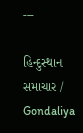---

હિન્દુસ્થાન સમાચાર / Gondaliya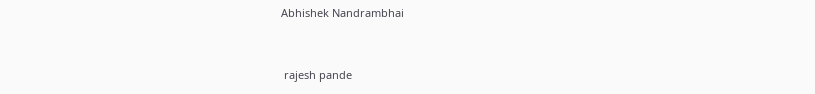Abhishek Nandrambhai


 rajesh pande